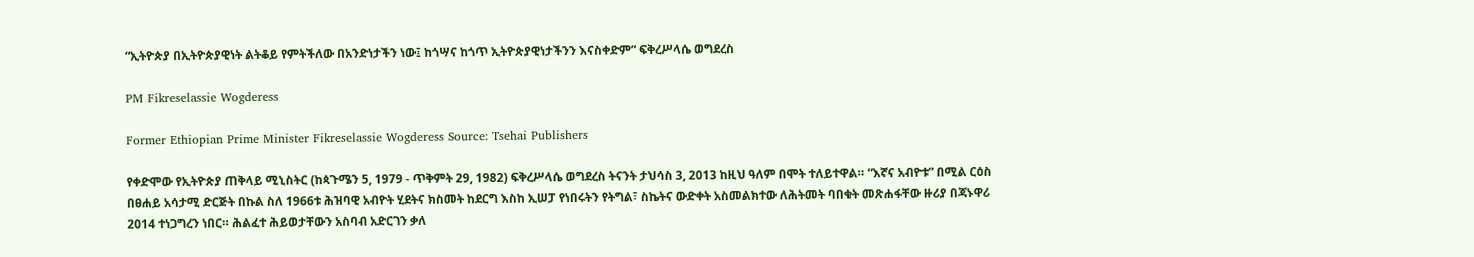“ኢትዮጵያ በኢትዮጵያዊነት ልትቆይ የምትችለው በአንድነታችን ነው፤ ከጎሣና ከጎጥ ኢትዮጵያዊነታችንን እናስቀድም” ፍቅረሥላሴ ወግደረስ

PM Fikreselassie Wogderess

Former Ethiopian Prime Minister Fikreselassie Wogderess Source: Tsehai Publishers

የቀድሞው የኢትዮጵያ ጠቅላይ ሚኒስትር (ከጳጉሜን 5, 1979 - ጥቅምት 29, 1982) ፍቅረሥላሴ ወግደረስ ትናንት ታህሳስ 3, 2013 ከዚህ ዓለም በሞት ተለይተዋል። “እኛና አብዮቱ” በሚል ርዕስ በፀሐይ አሳታሚ ድርጅት በኩል ስለ 1966ቱ ሕዝባዊ አብዮት ሂደትና ክስመት ከደርግ እስከ ኢሠፓ የነበሩትን የትግል፣ ስኬትና ውድቀት አስመልክተው ለሕትመት ባበቁት መጽሐፋቸው ዙሪያ በጃኑዋሪ 2014 ተነጋግረን ነበር። ሕልፈተ ሕይወታቸውን አስባብ አድርገን ቃለ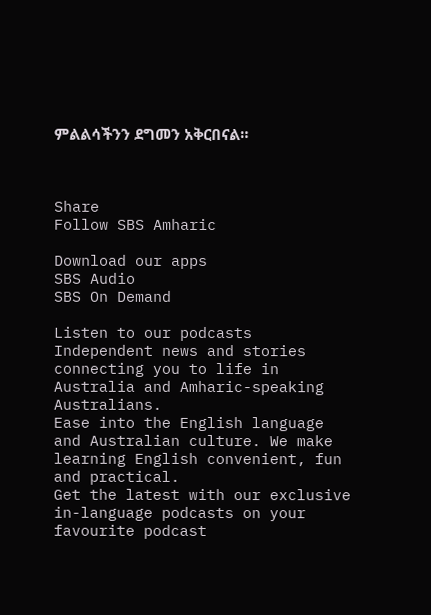ምልልሳችንን ደግመን አቅርበናል።



Share
Follow SBS Amharic

Download our apps
SBS Audio
SBS On Demand

Listen to our podcasts
Independent news and stories connecting you to life in Australia and Amharic-speaking Australians.
Ease into the English language and Australian culture. We make learning English convenient, fun and practical.
Get the latest with our exclusive in-language podcasts on your favourite podcast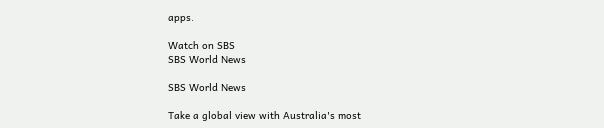apps.

Watch on SBS
SBS World News

SBS World News

Take a global view with Australia's most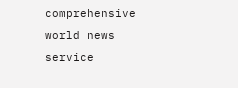comprehensive world news service